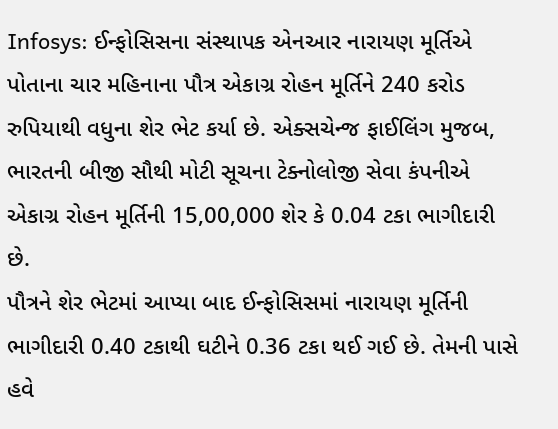Infosys: ઈન્ફોસિસના સંસ્થાપક એનઆર નારાયણ મૂર્તિએ પોતાના ચાર મહિનાના પૌત્ર એકાગ્ર રોહન મૂર્તિને 240 કરોડ રુપિયાથી વધુના શેર ભેટ કર્યા છે. એક્સચેન્જ ફાઈલિંગ મુજબ, ભારતની બીજી સૌથી મોટી સૂચના ટેક્નોલોજી સેવા કંપનીએ એકાગ્ર રોહન મૂર્તિની 15,00,000 શેર કે 0.04 ટકા ભાગીદારી છે.
પૌત્રને શેર ભેટમાં આપ્યા બાદ ઈન્ફોસિસમાં નારાયણ મૂર્તિની ભાગીદારી 0.40 ટકાથી ઘટીને 0.36 ટકા થઈ ગઈ છે. તેમની પાસે હવે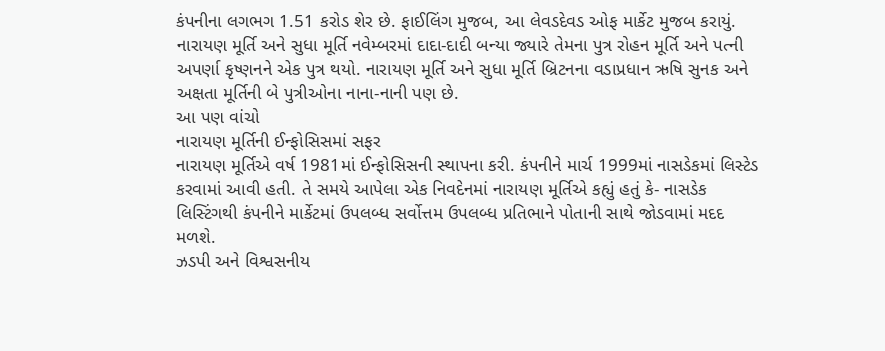કંપનીના લગભગ 1.51 કરોડ શેર છે. ફાઈલિંગ મુજબ, આ લેવડદેવડ ઓફ માર્કેટ મુજબ કરાયું. નારાયણ મૂર્તિ અને સુધા મૂર્તિ નવેમ્બરમાં દાદા-દાદી બન્યા જ્યારે તેમના પુત્ર રોહન મૂર્તિ અને પત્ની અપર્ણા કૃષ્ણનને એક પુત્ર થયો. નારાયણ મૂર્તિ અને સુધા મૂર્તિ બ્રિટનના વડાપ્રધાન ઋષિ સુનક અને અક્ષતા મૂર્તિની બે પુત્રીઓના નાના-નાની પણ છે.
આ પણ વાંચો
નારાયણ મૂર્તિની ઈન્ફોસિસમાં સફર
નારાયણ મૂર્તિએ વર્ષ 1981માં ઈન્ફોસિસની સ્થાપના કરી. કંપનીને માર્ચ 1999માં નાસડેકમાં લિસ્ટેડ કરવામાં આવી હતી. તે સમયે આપેલા એક નિવદેનમાં નારાયણ મૂર્તિએ કહ્યું હતું કે- નાસડેક લિસ્ટિંગથી કંપનીને માર્કેટમાં ઉપલબ્ધ સર્વોત્તમ ઉપલબ્ધ પ્રતિભાને પોતાની સાથે જોડવામાં મદદ મળશે.
ઝડપી અને વિશ્વસનીય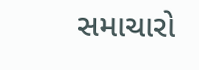સમાચારો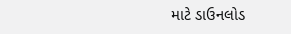માટે ડાઉનલોડ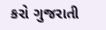કરો ગુજરાતી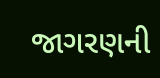જાગરણની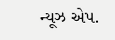ન્યૂઝ એપ.